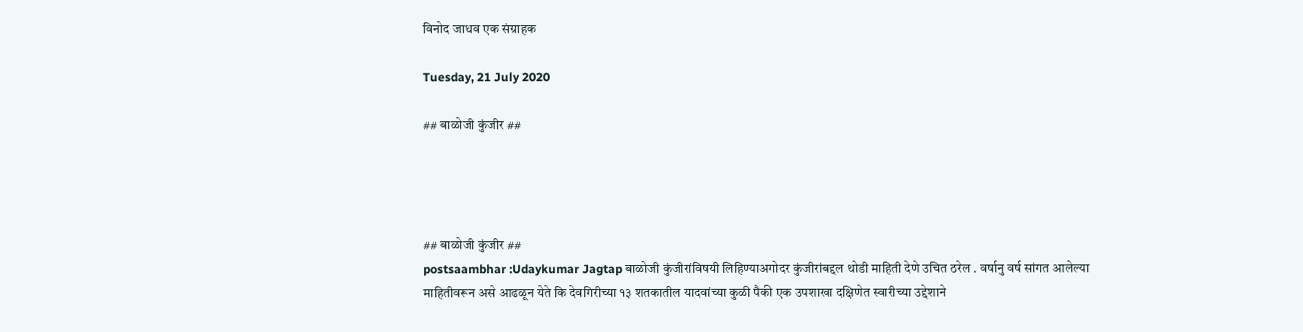विनोद जाधव एक संग्राहक

Tuesday, 21 July 2020

## बाळोजी कुंजीर ##




## बाळोजी कुंजीर ##
postsaambhar :Udaykumar Jagtap बाळोजी कुंजीरांविषयी लिहिण्याअगोदर कुंजीरांबद्दल थोडी माहिती देणे उचित ठरेल . वर्षानु वर्ष सांगत आलेल्या माहितीवरून असे आढळून येते कि देवगिरीच्या १३ शतकातील यादवांच्या कुळी पैकी एक उपशाखा दक्षिणेत स्वारीच्या उद्देशाने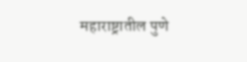महाराष्ट्रातील पुणे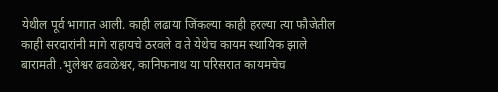येथील पूर्व भागात आली. काही लढाया जिंकल्या काही हरल्या त्या फौजेतील काही सरदारांनी मागे राहायचे ठरवले व ते येथेच कायम स्थायिक झाले बारामती .भुलेश्वर ढवळेश्वर, कानिफनाथ या परिसरात कायमचेच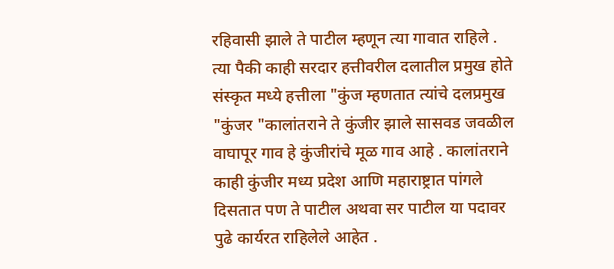रहिवासी झाले ते पाटील म्हणून त्या गावात राहिले . त्या पैकी काही सरदार हत्तीवरील दलातील प्रमुख होते संस्कृत मध्ये हत्तीला "कुंज म्हणतात त्यांचे दलप्रमुख "कुंजर "कालांतराने ते कुंजीर झाले सासवड जवळील वाघापूर गाव हे कुंजीरांचे मूळ गाव आहे . कालांतराने काही कुंजीर मध्य प्रदेश आणि महाराष्ट्रात पांगले दिसतात पण ते पाटील अथवा सर पाटील या पदावर पुढे कार्यरत राहिलेले आहेत .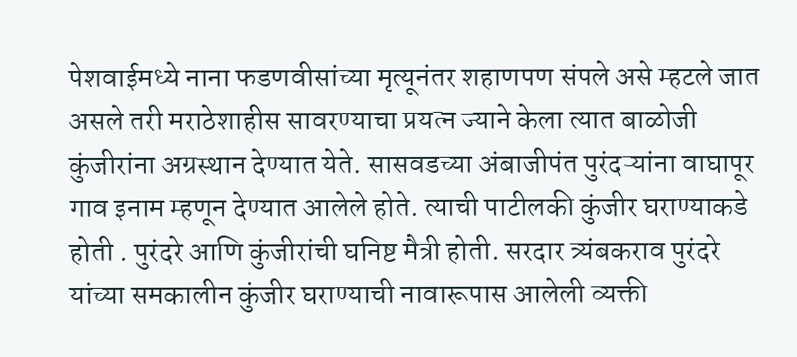पेशवाईमध्ये नाना फडणवीसांच्या मृत्यूनंतर शहाणपण संपले असे म्हटले जात असले तरी मराठेशाहीस सावरण्याचा प्रयत्न ज्याने केला त्यात बाळोजी कुंजीरांना अग्रस्थान देण्यात येते. सासवडच्या अंबाजीपंत पुरंदऱ्यांना वाघापूर गाव इनाम म्हणून देण्यात आलेले होते. त्याची पाटीलकी कुंजीर घराण्याकडे होती . पुरंदरे आणि कुंजीरांची घनिष्ट मैत्री होती. सरदार त्र्यंबकराव पुरंदरे यांच्या समकालीन कुंजीर घराण्याची नावारूपास आलेली व्यक्ती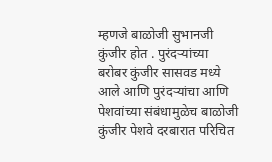म्हणजे बाळोजी सुभानजी कुंजीर होत . पुरंदऱ्यांच्या बरोबर कुंजीर सासवड मध्ये आले आणि पुरंदऱ्यांचा आणि पेशवांच्या संबंधामुळेच बाळोजी कुंजीर पेशवे दरबारात परिचित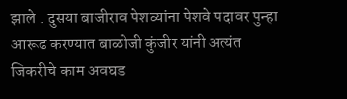झाले . दुसया बाजीराव पेशव्यांना पेशवे पदावर पुन्हा आरूढ करण्यात बाळोजी कुंजीर यांनी अत्यंत जिकरीचे काम अवघड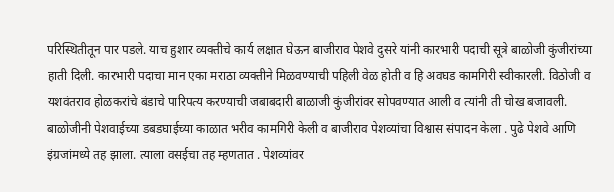परिस्थितीतून पार पडले. याच हुशार व्यक्तीचे कार्य लक्षात घेऊन बाजीराव पेशवे दुसरे यांनी कारभारी पदाची सूत्रे बाळोजी कुंजीरांच्या हाती दिली. कारभारी पदाचा मान एका मराठा व्यक्तीने मिळवण्याची पहिली वेळ होती व हि अवघड कामगिरी स्वीकारली. विठोजी व यशवंतराव होळकरांचे बंडाचे पारिपत्य करण्याची जबाबदारी बाळाजी कुंजीरांवर सोपवण्यात आली व त्यांनी ती चोख बजावली. बाळोजीनी पेशवाईच्या डबडघाईच्या काळात भरीव कामगिरी केली व बाजीराव पेशव्यांचा विश्वास संपादन केला . पुढे पेशवे आणि इंग्रजांमध्ये तह झाला. त्याला वसईचा तह म्हणतात . पेशव्यांवर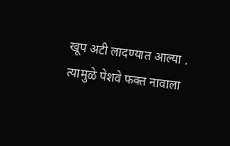खूप अटी लादण्यात आल्या . त्यामुळे पेशवे फक्त नावाला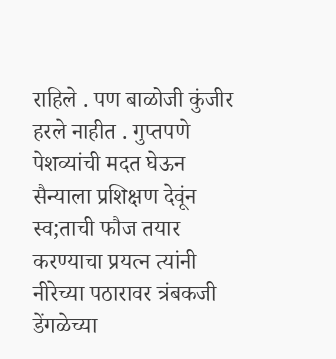राहिले . पण बाळोजी कुंजीर हरले नाहीत . गुप्तपणे पेशव्यांची मदत घेऊन सैन्याला प्रशिक्षण देवूंन स्व;ताची फौज तयार करण्याचा प्रयत्न त्यांनी नीरेच्या पठारावर त्रंबकजी डेंगळेच्या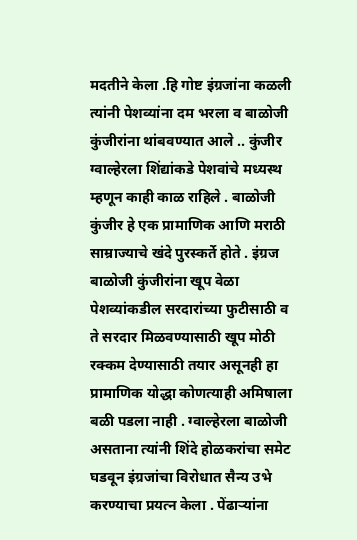मदतीने केला .हि गोष्ट इंग्रजांना कळली त्यांनी पेशव्यांना दम भरला व बाळोजी कुंजीरांना थांबवण्यात आले .. कुंजीर ग्वाल्हेरला शिंद्यांकडे पेशवांचे मध्यस्थ म्हणून काही काळ राहिले . बाळोजी कुंजीर हे एक प्रामाणिक आणि मराठी साम्राज्याचे खंदे पुरस्कर्ते होते . इंग्रज बाळोजी कुंजीरांना खूप वेळा पेशव्यांकडील सरदारांच्या फुटीसाठी व ते सरदार मिळवण्यासाठी खूप मोठी रक्कम देण्यासाठी तयार असूनही हा प्रामाणिक योद्धा कोणत्याही अमिषाला बळी पडला नाही . ग्वाल्हेरला बाळोजी असताना त्यांनी शिंदे होळकरांचा समेट घडवून इंग्रजांचा विरोधात सैन्य उभे करण्याचा प्रयत्न केला . पेंढाऱ्यांना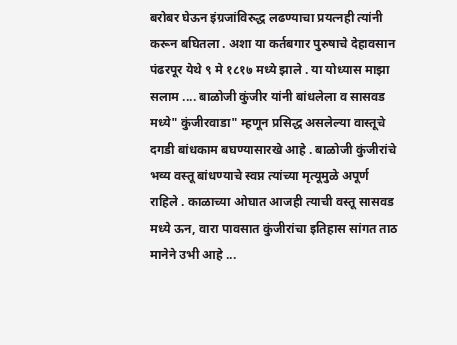बरोबर घेऊन इंग्रजांविरुद्ध लढण्याचा प्रयत्नही त्यांनी करून बघितला . अशा या कर्तबगार पुरुषाचे देहावसान पंढरपूर येथे ९ मे १८१७ मध्ये झाले . या योध्यास माझा सलाम .... बाळोजी कुंजीर यांनी बांधलेला व सासवड मध्ये" कुंजीरवाडा" म्हणून प्रसिद्ध असलेल्या वास्तूचे दगडी बांधकाम बघण्यासारखे आहे . बाळोजी कुंजीरांचे भव्य वस्तू बांधण्याचे स्वप्न त्यांच्या मृत्यूमुळे अपूर्ण राहिले . काळाच्या ओघात आजही त्याची वस्तू सासवड मध्ये ऊन, वारा पावसात कुंजीरांचा इतिहास सांगत ताठ मानेने उभी आहे ...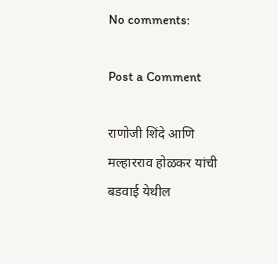No comments:

Post a Comment

राणोजी शिंदे आणि मल्हारराव होळकर यांची बडवाई येथील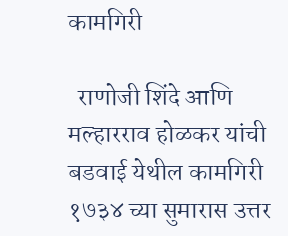कामगिरी

  राणोजी शिंदे आणि मल्हारराव होळकर यांची बडवाई येथील कामगिरी १७३४ च्या सुमारास उत्तर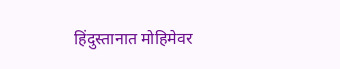हिंदुस्तानात मोहिमेवर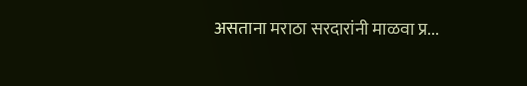असताना मराठा सरदारांनी माळवा प्र...